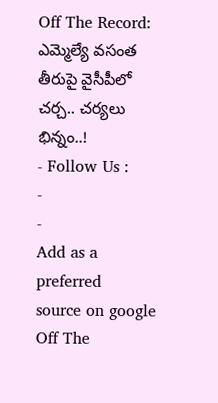Off The Record: ఎమ్మెల్యే వసంత తీరుపై వైసీపీలో చర్చ.. చర్యలు భిన్నం..!
- Follow Us :
-
-
Add as a preferred
source on google
Off The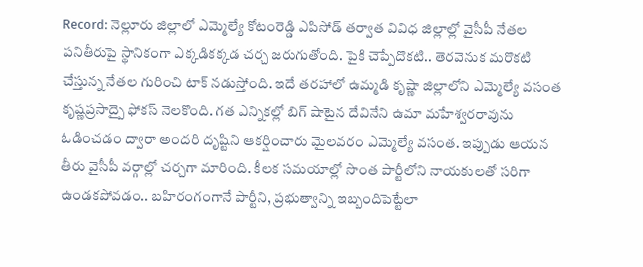Record: నెల్లూరు జిల్లాలో ఎమ్మెల్యే కోటంరెడ్డి ఎపిసోడ్ తర్వాత వివిధ జిల్లాల్లో వైసీపీ నేతల పనితీరుపై స్థానికంగా ఎక్కడికక్కడ చర్చ జరుగుతోంది. పైకి చెప్పేదొకటి.. తెరవెనుక మరొకటి చేస్తున్న నేతల గురించి టాక్ నడుస్తోంది. ఇదే తరహాలో ఉమ్మడి కృష్ణా జిల్లాలోని ఎమ్మెల్యే వసంత కృష్ణప్రసాద్పై ఫోకస్ నెలకొంది. గత ఎన్నికల్లో బిగ్ షాటైన దేవినేని ఉమా మహేశ్వరరావును ఓడించడం ద్వారా అందరి దృష్టిని ఆకర్షించారు మైలవరం ఎమ్మెల్యే వసంత. ఇప్పుడు ఆయన తీరు వైసీపీ వర్గాల్లో చర్చగా మారింది. కీలక సమయాల్లో సొంత పార్టీలోని నాయకులతో సరిగా ఉండకపోవడం.. బహిరంగంగానే పార్టీని, ప్రభుత్వాన్ని ఇబ్బందిపెట్టేలా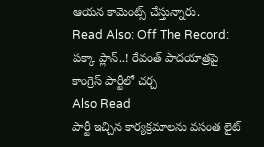ఆయన కామెంట్స్ చేస్తున్నారు.
Read Also: Off The Record: పక్కా ప్లాన్..! రేవంత్ పాదయాత్రపై కాంగ్రెస్ పార్టీలో చర్చ
Also Read
పార్టీ ఇచ్చిన కార్యక్రమాలను వసంత లైట్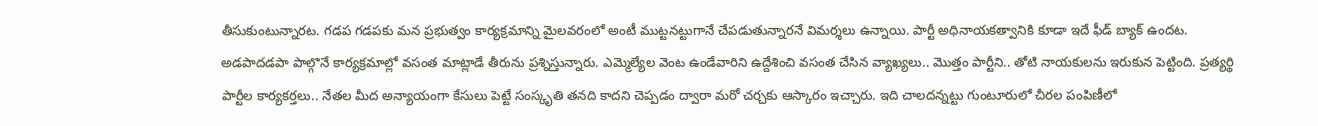తీసుకుంటున్నారట. గడప గడపకు మన ప్రభుత్వం కార్యక్రమాన్ని మైలవరంలో అంటీ ముట్టనట్టుగానే చేపడుతున్నారనే విమర్శలు ఉన్నాయి. పార్టీ అధినాయకత్వానికి కూడా ఇదే ఫీడ్ బ్యాక్ ఉందట. అడపాదడపా పాల్గొనే కార్యక్రమాల్లో వసంత మాట్లాడే తీరును ప్రశ్నిస్తున్నారు. ఎమ్మెల్యేల వెంట ఉండేవారిని ఉద్దేశించి వసంత చేసిన వ్యాఖ్యలు.. మొత్తం పార్టీని.. తోటి నాయకులను ఇరుకున పెట్టింది. ప్రత్యర్థి పార్టీల కార్యకర్తలు.. నేతల మీద అన్యాయంగా కేసులు పెట్టే సంస్కృతి తనది కాదని చెప్పడం ద్వారా మరో చర్చకు ఆస్కారం ఇచ్చారు. ఇది చాలదన్నట్టు గుంటూరులో చీరల పంపిణీలో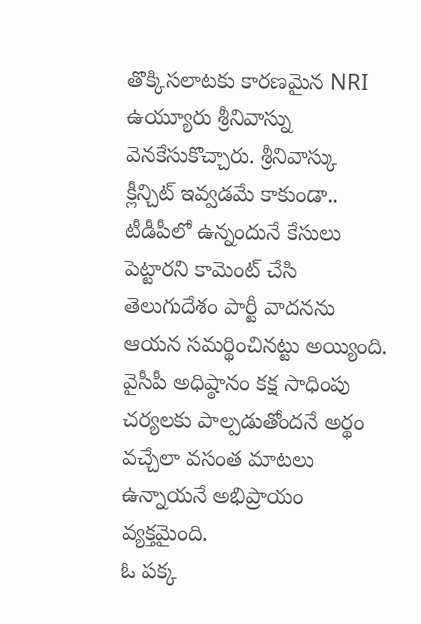తొక్కిసలాటకు కారణమైన NRI ఉయ్యూరు శ్రీనివాస్ను వెనకేసుకొచ్చారు. శ్రీనివాస్కు క్లీన్చిట్ ఇవ్వడమే కాకుండా.. టీడీపీలో ఉన్నందునే కేసులు పెట్టారని కామెంట్ చేసి తెలుగుదేశం పార్టీ వాదనను ఆయన సమర్థించినట్టు అయ్యింది. వైసీపీ అధిష్ఠానం కక్ష సాధింపు చర్యలకు పాల్పడుతోందనే అర్థం వచ్చేలా వసంత మాటలు ఉన్నాయనే అభిప్రాయం వ్యక్తమైంది.
ఓ పక్క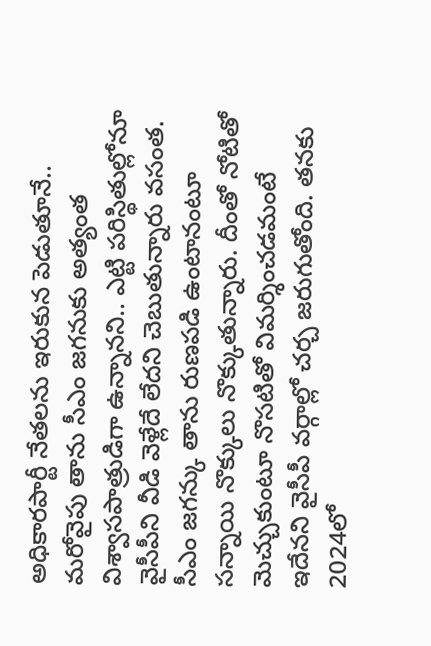అధికారపార్టీ నేతలను ఇరుకున పెడుతూనే.. మరోవైపు తాను సీఎం జగనుకు అత్యంత విశ్వాసపాత్రుడిగా ఉన్నానని.. ఎట్టి పరిస్థితుల్లోనూ వైసీపీని వీడి వెళ్లేదే లేదని చెబుతున్నారు వసంత. సీఎం జగన్కు తాను రుణపడి ఉంటానంటూ సన్నాయి నొక్కులు నొక్కుతున్నారు. దీంతో నోటితో మెచ్చుకుంటూ నొసటితో విమర్శించడమంటే ఇదేనని వైసీపీ వర్గాల్లో చర్చ జరుగుతోంది. తనకు 2024లో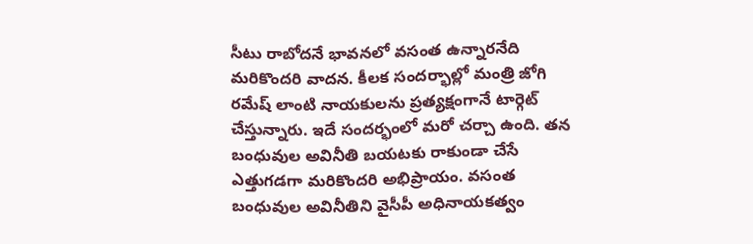సీటు రాబోదనే భావనలో వసంత ఉన్నారనేది మరికొందరి వాదన. కీలక సందర్భాల్లో మంత్రి జోగి రమేష్ లాంటి నాయకులను ప్రత్యక్షంగానే టార్గెట్ చేస్తున్నారు. ఇదే సందర్భంలో మరో చర్చా ఉంది. తన బంధువుల అవినీతి బయటకు రాకుండా చేసే ఎత్తుగడగా మరికొందరి అభిప్రాయం. వసంత బంధువుల అవినీతిని వైసీపీ అధినాయకత్వం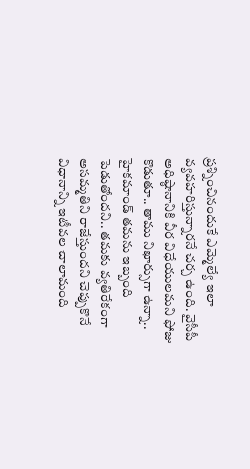ప్రశ్నించినందుకే ఎమ్మెల్యే ఇలా వ్యవహరిస్తున్నారనే చర్చ ఉంది. వైసీపీ అధిష్ఠానానికి వీర విధేయులమని ఫోజు కొడుతూ.. తాము నిఖార్సుగా ఉన్నా.. హైకమాండ్ తమను ఇబ్బంది పెడుతోందని.. తమకు వ్యతిరేకంగా అసమ్మతిని రాజేస్తుందని చెప్పుకొనే విధానాన్ని ఇటీవల చాలామంది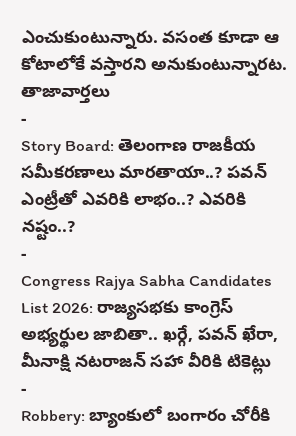ఎంచుకుంటున్నారు. వసంత కూడా ఆ కోటాలోకే వస్తారని అనుకుంటున్నారట.
తాజావార్తలు
-
Story Board: తెలంగాణ రాజకీయ సమీకరణాలు మారతాయా..? పవన్ ఎంట్రీతో ఎవరికి లాభం..? ఎవరికి నష్టం..?
-
Congress Rajya Sabha Candidates List 2026: రాజ్యసభకు కాంగ్రెస్ అభ్యర్థుల జాబితా.. ఖర్గే, పవన్ ఖేరా, మీనాక్షి నటరాజన్ సహా వీరికి టికెట్లు
-
Robbery: బ్యాంకులో బంగారం చోరీకి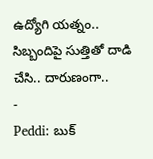ఉద్యోగి యత్నం.. సిబ్బందిపై సుత్తితో దాడి చేసి.. దారుణంగా..
-
Peddi: బుక్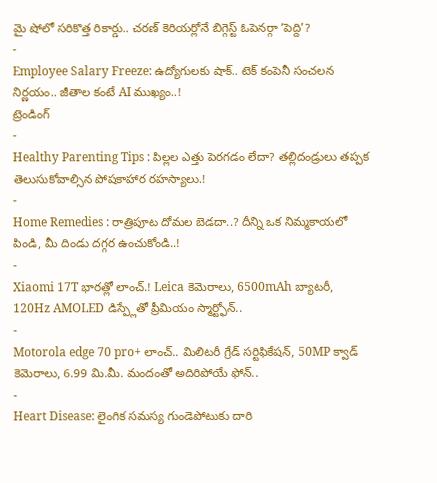మై షోలో సరికొత్త రికార్డు.. చరణ్ కెరియర్లోనే బిగ్గెస్ట్ ఓపెనర్గా ‘పెద్ది’?
-
Employee Salary Freeze: ఉద్యోగులకు షాక్.. టెక్ కంపెనీ సంచలన నిర్ణయం.. జీతాల కంటే AI ముఖ్యం..!
ట్రెండింగ్
-
Healthy Parenting Tips : పిల్లల ఎత్తు పెరగడం లేదా? తల్లిదండ్రులు తప్పక తెలుసుకోవాల్సిన పోషకాహార రహస్యాలు.!
-
Home Remedies : రాత్రిపూట దోమల బెడదా..? దీన్ని ఒక నిమ్మకాయలో పిండి, మీ దిండు దగ్గర ఉంచుకోండి..!
-
Xiaomi 17T భారత్లో లాంచ్.! Leica కెమెరాలు, 6500mAh బ్యాటరీ, 120Hz AMOLED డిస్ప్లేతో ప్రీమియం స్మార్ట్ఫోన్..
-
Motorola edge 70 pro+ లాంచ్.. మిలిటరీ గ్రేడ్ సర్టిఫికేషన్, 50MP క్వాడ్ కెమెరాలు, 6.99 మి.మీ. మందంతో అదిరిపోయే ఫోన్..
-
Heart Disease: లైంగిక సమస్య గుండెపోటుకు దారి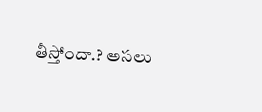తీస్తోందా.? అసలు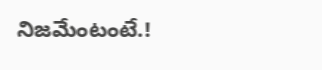నిజమేంటంటే.!